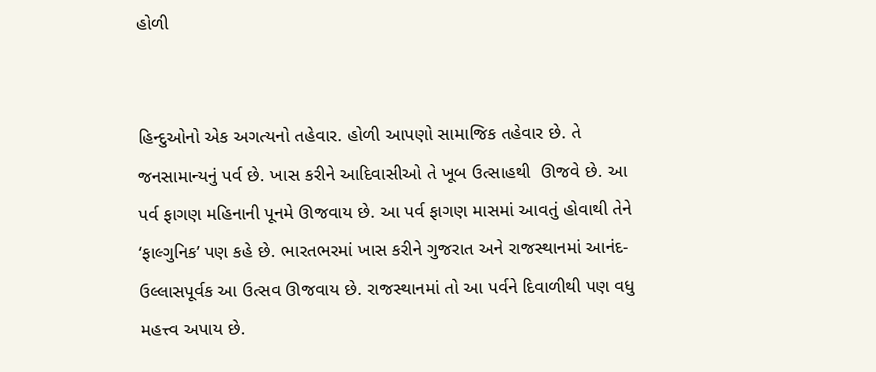હોળી


હિન્દુઓનો એક અગત્યનો તહેવાર. હોળી આપણો સામાજિક તહેવાર છે. તે જનસામાન્યનું પર્વ છે. ખાસ કરીને આદિવાસીઓ તે ખૂબ ઉત્સાહથી  ઊજવે છે. આ પર્વ ફાગણ મહિનાની પૂનમે ઊજવાય છે. આ પર્વ ફાગણ માસમાં આવતું હોવાથી તેને ‘ફાલ્ગુનિક’ પણ કહે છે. ભારતભરમાં ખાસ કરીને ગુજરાત અને રાજસ્થાનમાં આનંદ-ઉલ્લાસપૂર્વક આ ઉત્સવ ઊજવાય છે. રાજસ્થાનમાં તો આ પર્વને દિવાળીથી પણ વધુ મહત્ત્વ અપાય છે.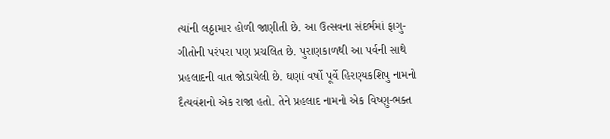ત્યાંની લઠ્ઠામાર હોળી જાણીતી છે. આ ઉત્સવના સંદર્ભમાં ફાગુ-ગીતોની પરંપરા પણ પ્રચલિત છે. પુરાણકાળથી આ પર્વની સાથે પ્રહલાદની વાત જોડાયેલી છે. ઘણાં વર્ષો પૂર્વે હિરણ્યકશિપુ નામનો દૈત્યવંશનો એક રાજા હતો. તેને પ્રહલાદ નામનો એક વિષ્ણુ-ભક્ત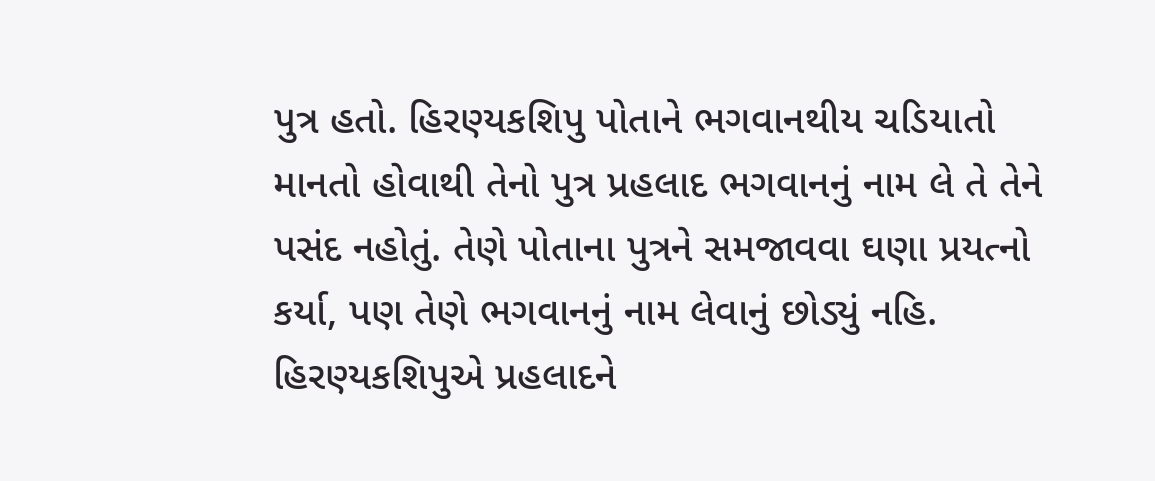પુત્ર હતો. હિરણ્યકશિપુ પોતાને ભગવાનથીય ચડિયાતો માનતો હોવાથી તેનો પુત્ર પ્રહલાદ ભગવાનનું નામ લે તે તેને પસંદ નહોતું. તેણે પોતાના પુત્રને સમજાવવા ઘણા પ્રયત્નો કર્યા, પણ તેણે ભગવાનનું નામ લેવાનું છોડ્યું નહિ. હિરણ્યકશિપુએ પ્રહલાદને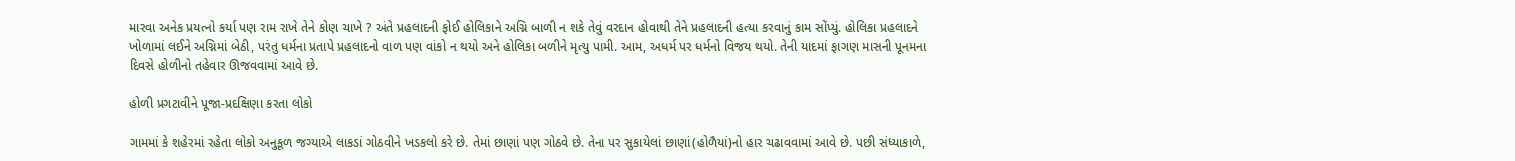મારવા અનેક પ્રયત્નો કર્યા પણ રામ રાખે તેને કોણ ચાખે ? અંતે પ્રહલાદની ફોઈ હોલિકાને અગ્નિ બાળી ન શકે તેવું વરદાન હોવાથી તેને પ્રહલાદની હત્યા કરવાનું કામ સોંપ્યું. હોલિકા પ્રહલાદને ખોળામાં લઈને અગ્નિમાં બેઠી, પરંતુ ધર્મના પ્રતાપે પ્રહલાદનો વાળ પણ વાંકો ન થયો અને હોલિકા બળીને મૃત્યુ પામી. આમ, અધર્મ પર ધર્મનો વિજય થયો. તેની યાદમાં ફાગણ માસની પૂનમના દિવસે હોળીનો તહેવાર ઊજવવામાં આવે છે.

હોળી પ્રગટાવીને પૂજા-પ્રદક્ષિણા કરતા લોકો

ગામમાં કે શહેરમાં રહેતા લોકો અનુકૂળ જગ્યાએ લાકડાં ગોઠવીને ખડકલો કરે છે. તેમાં છાણાં પણ ગોઠવે છે. તેના પર સુકાયેલાં છાણાં(હોળૈયાં)નો હાર ચઢાવવામાં આવે છે. પછી સંધ્યાકાળે,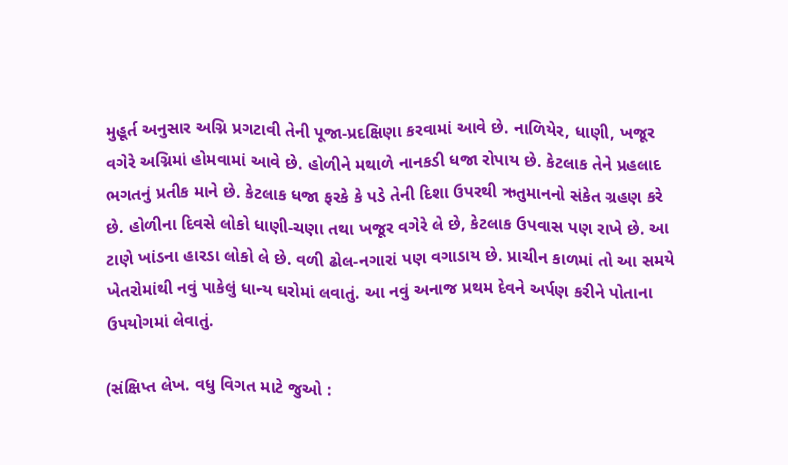મુહૂર્ત અનુસાર અગ્નિ પ્રગટાવી તેની પૂજા-પ્રદક્ષિણા કરવામાં આવે છે. નાળિયેર, ધાણી, ખજૂર વગેરે અગ્નિમાં હોમવામાં આવે છે. હોળીને મથાળે નાનકડી ધજા રોપાય છે. કેટલાક તેને પ્રહલાદ ભગતનું પ્રતીક માને છે. કેટલાક ધજા ફરકે કે પડે તેની દિશા ઉપરથી ઋતુમાનનો સંકેત ગ્રહણ કરે છે. હોળીના દિવસે લોકો ધાણી-ચણા તથા ખજૂર વગેરે લે છે, કેટલાક ઉપવાસ પણ રાખે છે. આ ટાણે ખાંડના હારડા લોકો લે છે. વળી ઢોલ-નગારાં પણ વગાડાય છે. પ્રાચીન કાળમાં તો આ સમયે ખેતરોમાંથી નવું પાકેલું ધાન્ય ઘરોમાં લવાતું. આ નવું અનાજ પ્રથમ દેવને અર્પણ કરીને પોતાના ઉપયોગમાં લેવાતું.

(સંક્ષિપ્ત લેખ. વધુ વિગત માટે જુઓ :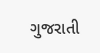ગુજરાતી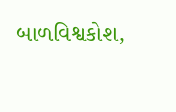બાળવિશ્વકોશ,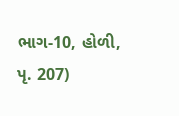ભાગ-10, હોળી, પૃ. 207)